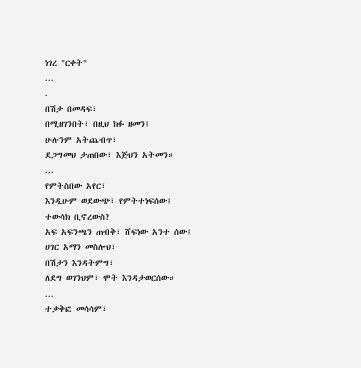ነገረ "ርቀት"
...
.
በሽታ በመዳፍ፣
በሚዘገንበት፣ በዚህ ክፉ ዘመን፤
ሁሉንም አትጨብጥ፣
ደጋግመህ ታጠበው፣ እጅህን አትመን።
...
የምትስበው አየር፣
እንዲሁም ወደውጭ፣ የምትተነፍሰው፤
ተውሳክ ቢኖረውስ?
አፍ አፍንጫን ጠብቅ፣ ሸፍነው አንተ ሰው፤
ሀገር አማን መስሎህ፣
በሽታን እንዳትምግ፣
ለደግ ወገንህም፣ ሞት እንዳታወርሰው።
...
ተቃቅፎ መሳሳም፣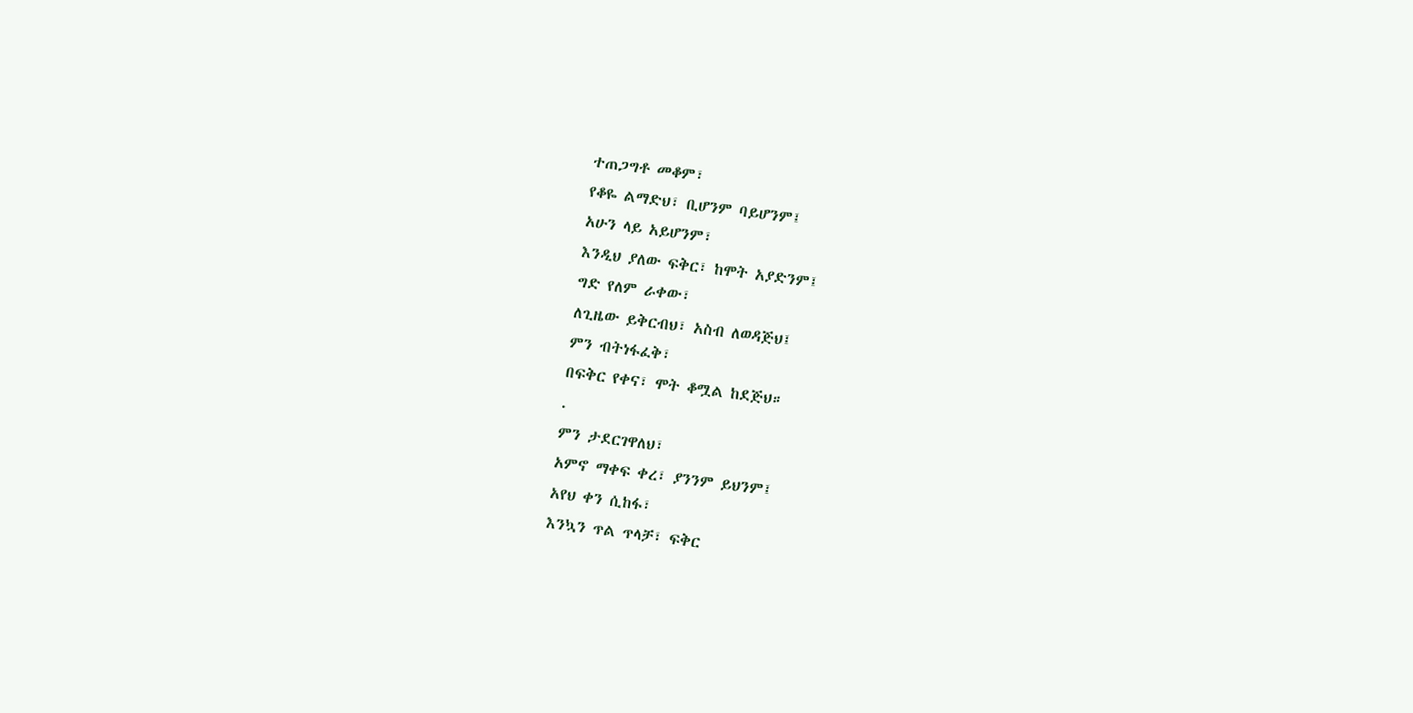ተጠጋግቶ መቆም፣
የቆዬ ልማድህ፣ ቢሆንም ባይሆንም፤
አሁን ላይ አይሆንም፣
እንዲህ ያለው ፍቅር፣ ከሞት አያድንም፤
ግድ የለም ራቀው፣
ለጊዜው ይቅርብህ፣ አስብ ለወዳጅህ፤
ምን ብትነፋፈቅ፣
በፍቅር የቀና፣ ሞት ቆሟል ከደጅህ።
.
ምን ታደርገዋለህ፣
አምኖ ማቀፍ ቀረ፣ ያንንም ይህንም፤
አየህ ቀን ሲከፋ፣
እንኳን ጥል ጥላቻ፣ ፍቅር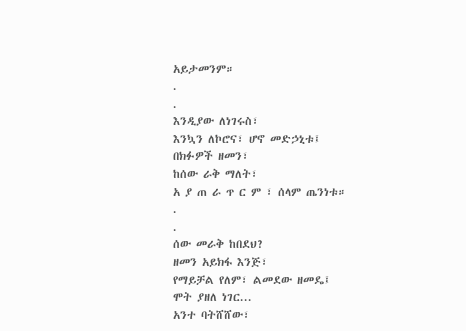አይታመንም።
.
.
እንዲያው ለነገሩስ፣
እንኳን ለኮሮና፣ ሆኖ መድኃኒቱ፤
በክፉዎች ዘመን፣
ከሰው ራቅ ማለት፣
አ ያ ጠ ራ ጥ ር ም ፣ ሰላም ጤንነቱ።
.
.
ሰው መራቅ ከበደህ?
ዘመን አይክፋ እንጅ፣
የማይቻል የለም፣ ልመደው ዘመዴ፤
ሞት ያዘለ ነገር...
አንተ ባትሸሸው፣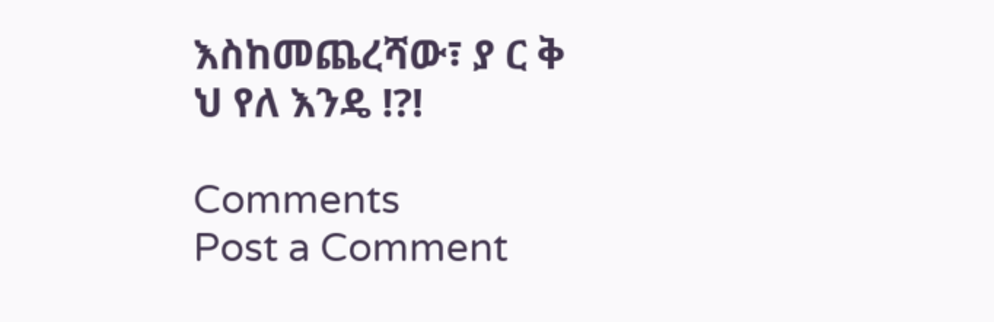እስከመጨረሻው፣ ያ ር ቅ ህ የለ እንዴ !?!

Comments
Post a Comment